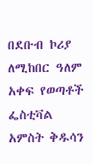በደቡብ ኮሪያ ለሚከበር ዓለም አቀፍ የወጣቶች ፌስቲቫል አምስት ቅዱሳን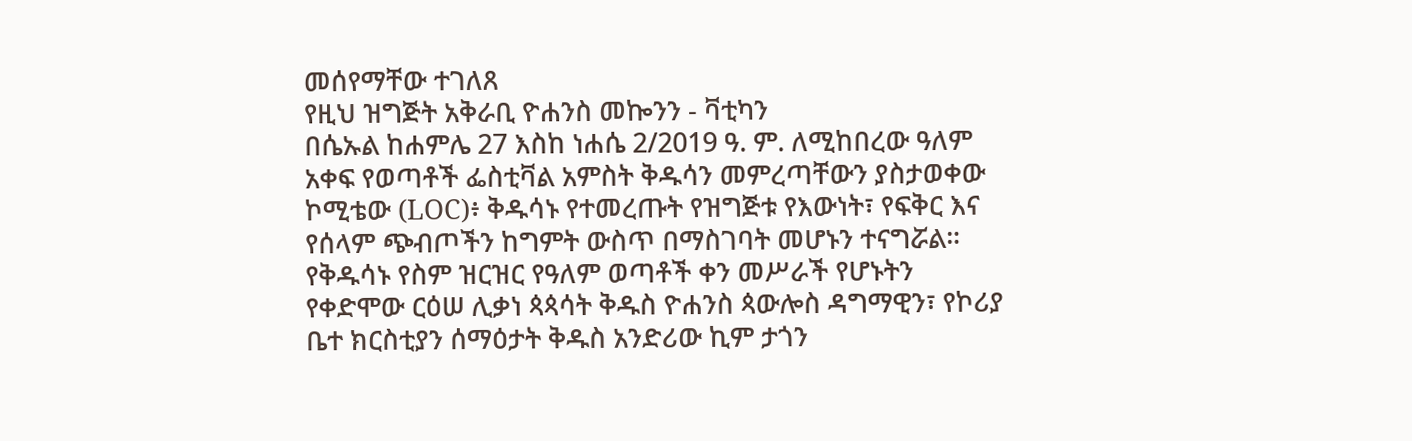መሰየማቸው ተገለጸ
የዚህ ዝግጅት አቅራቢ ዮሐንስ መኰንን - ቫቲካን
በሴኡል ከሐምሌ 27 እስከ ነሐሴ 2/2019 ዓ. ም. ለሚከበረው ዓለም አቀፍ የወጣቶች ፌስቲቫል አምስት ቅዱሳን መምረጣቸውን ያስታወቀው ኮሚቴው (LOC)፥ ቅዱሳኑ የተመረጡት የዝግጅቱ የእውነት፣ የፍቅር እና የሰላም ጭብጦችን ከግምት ውስጥ በማስገባት መሆኑን ተናግሯል።
የቅዱሳኑ የስም ዝርዝር የዓለም ወጣቶች ቀን መሥራች የሆኑትን የቀድሞው ርዕሠ ሊቃነ ጳጳሳት ቅዱስ ዮሐንስ ጳውሎስ ዳግማዊን፣ የኮሪያ ቤተ ክርስቲያን ሰማዕታት ቅዱስ አንድሪው ኪም ታጎን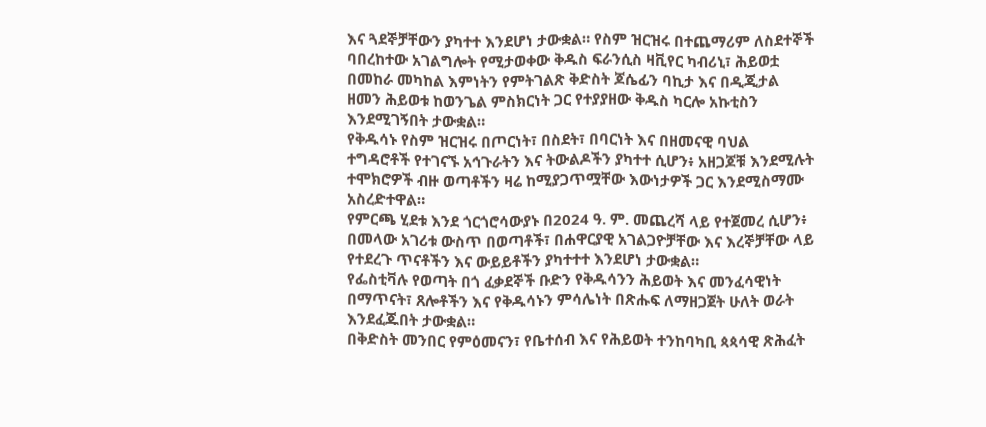እና ጓደኞቻቸውን ያካተተ እንደሆነ ታውቋል። የስም ዝርዝሩ በተጨማሪም ለስደተኞች ባበረከተው አገልግሎት የሚታወቀው ቅዱስ ፍራንሲስ ዛቪየር ካብሪኒ፣ ሕይወቷ በመከራ መካከል እምነትን የምትገልጽ ቅድስት ጆሴፊን ባኪታ እና በዲጂታል ዘመን ሕይወቱ ከወንጌል ምስክርነት ጋር የተያያዘው ቅዱስ ካርሎ አኩቲስን እንደሚገኝበት ታውቋል።
የቅዱሳኑ የስም ዝርዝሩ በጦርነት፣ በስደት፣ በባርነት እና በዘመናዊ ባህል ተግዳሮቶች የተገናኙ አኅጉራትን እና ትውልዶችን ያካተተ ሲሆን፥ አዘጋጆቹ እንደሚሉት ተሞክሮዎች ብዙ ወጣቶችን ዛሬ ከሚያጋጥሟቸው እውነታዎች ጋር እንደሚስማሙ አስረድተዋል።
የምርጫ ሂደቱ እንደ ጎርጎሮሳውያኑ በ2024 ዓ. ም. መጨረሻ ላይ የተጀመረ ሲሆን፥ በመላው አገሪቱ ውስጥ በወጣቶች፣ በሐዋርያዊ አገልጋዮቻቸው እና እረኞቻቸው ላይ የተደረጉ ጥናቶችን እና ውይይቶችን ያካተተተ እንደሆነ ታውቋል።
የፌስቲቫሉ የወጣት በጎ ፈቃደኞች ቡድን የቅዱሳንን ሕይወት እና መንፈሳዊነት በማጥናት፣ ጸሎቶችን እና የቅዱሳኑን ምሳሌነት በጽሑፍ ለማዘጋጀት ሁለት ወራት እንደፈጁበት ታውቋል።
በቅድስት መንበር የምዕመናን፣ የቤተሰብ እና የሕይወት ተንከባካቢ ጳጳሳዊ ጽሕፈት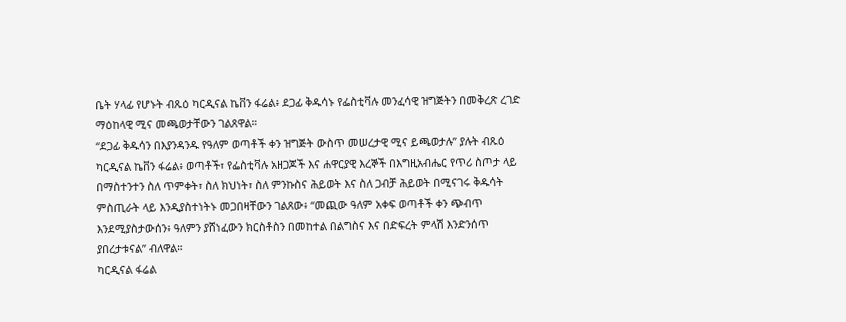ቤት ሃላፊ የሆኑት ብጹዕ ካርዲናል ኬቨን ፋሬል፥ ደጋፊ ቅዱሳኑ የፌስቲቫሉ መንፈሳዊ ዝግጅትን በመቅረጽ ረገድ ማዕከላዊ ሚና መጫወታቸውን ገልጸዋል።
“ደጋፊ ቅዱሳን በእያንዳንዱ የዓለም ወጣቶች ቀን ዝግጅት ውስጥ መሠረታዊ ሚና ይጫወታሉ” ያሉት ብጹዕ ካርዲናል ኬቨን ፋሬል፥ ወጣቶች፣ የፌስቲቫሉ አዘጋጆች እና ሐዋርያዊ እረኞች በእግዚአብሔር የጥሪ ስጦታ ላይ በማስተንተን ስለ ጥምቀት፣ ስለ ክህነት፣ ስለ ምንኩስና ሕይወት እና ስለ ጋብቻ ሕይወት በሚናገሩ ቅዱሳት ምስጢራት ላይ እንዲያስተነትኑ መጋበዛቸውን ገልጸው፥ “መጪው ዓለም አቀፍ ወጣቶች ቀን ጭብጥ እንደሚያስታውሰን፥ ዓለምን ያሸነፈውን ክርስቶስን በመከተል በልግስና እና በድፍረት ምላሽ እንድንሰጥ ያበረታቱናል” ብለዋል።
ካርዲናል ፋሬል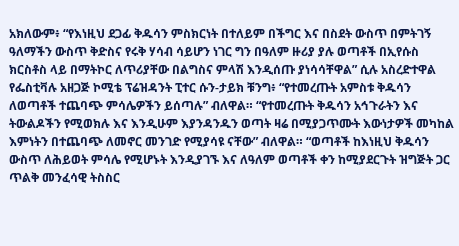አክለውም፥ “የእነዚህ ደጋፊ ቅዱሳን ምስክርነት በተለይም በችግር እና በስደት ውስጥ በምትገኝ ዓለማችን ውስጥ ቅድስና የሩቅ ሃሳብ ሳይሆን ነገር ግን በዓለም ዙሪያ ያሉ ወጣቶች በኢየሱስ ክርስቶስ ላይ በማትኮር ለጥሪያቸው በልግስና ምላሽ እንዲሰጡ ያነሳሳቸዋል” ሲሉ አስረድተዋል
የፌስቲቫሉ አዘጋጅ ኮሚቴ ፕሬዝዳንት ፒተር ሱን-ታይክ ቹንግ፥ “የተመረጡት አምስቱ ቅዱሳን ለወጣቶች ተጨባጭ ምሳሌዎችን ይሰጣሉ” ብለዋል። “የተመረጡት ቅዱሳን አኅጉራትን እና ትውልዶችን የሚወክሉ እና እንዲሁም እያንዳንዱን ወጣት ዛሬ በሚያጋጥሙት እውነታዎች መካከል እምነትን በተጨባጭ ለመኖር መንገድ የሚያሳዩ ናቸው” ብለዋል። “ወጣቶች ከእነዚህ ቅዱሳን ውስጥ ለሕይወት ምሳሌ የሚሆኑት እንዲያገኙ እና ለዓለም ወጣቶች ቀን ከሚያደርጉት ዝግጅት ጋር ጥልቅ መንፈሳዊ ትስስር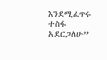እንደሚፈጥሩ ተስፋ አደርጋለሁ”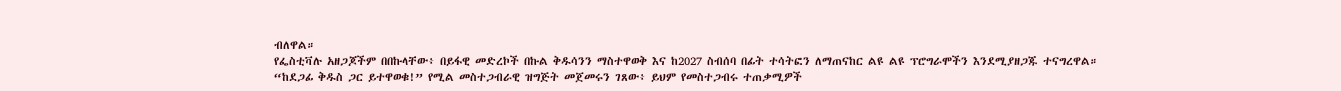ብለዋል።
የፌስቲቫሉ አዘጋጆችም በበኩላቸው፥ በይፋዊ መድረኮች በኩል ቅዱሳንን ማስተዋወቅ እና ከ2027 ስብሰባ በፊት ተሳትፎን ለማጠናከር ልዩ ልዩ ፕሮግራሞችን እንደሚያዘጋጁ ተናግረዋል።
“ከደጋፊ ቅዱስ ጋር ይተዋወቁ!” የሚል መስተጋብራዊ ዝግጅት መጀመሩን ገጸው፥ ይህም የመስተጋብሩ ተጠቃሚዎች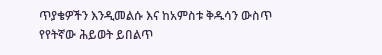ጥያቄዎችን እንዲመልሱ እና ከአምስቱ ቅዱሳን ውስጥ የየትኛው ሕይወት ይበልጥ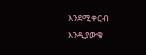እንደሚቀርብ እንዲያውቁ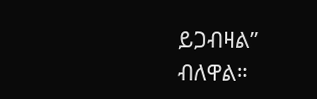ይጋብዛል” ብለዋል።